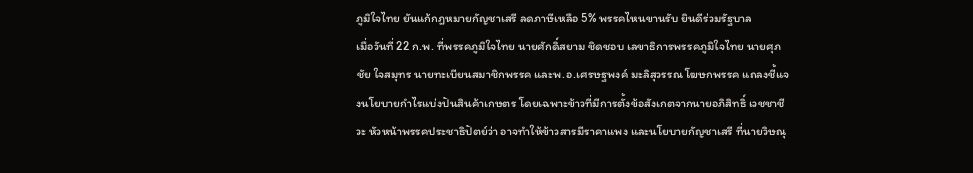ภูมิใจไทย ยันแก้กฎหมายกัญชาเสรี ลดภาษีเหลือ 5% พรรคไหนขานรับ ยินดีร่วมรัฐบาล
เมื่อวันที่ 22 ก.พ. ที่พรรคภูมิใจไทย นายศักดิ์สยาม ชิดชอบ เลขาธิการพรรคภูมิใจไทย นายศุภชัย ใจสมุทร นายทะเบียนสมาชิกพรรค และพ.อ.เศรษฐพงค์ มะลิสุวรรณ โฆษกพรรค แถลงชี้แจงนโยบายกำไรแบ่งปันสินค้าเกษตร โดยเฉพาะข้าวที่มีการตั้งข้อสังเกตจากนายอภิสิทธิ์ เวชชาชีวะ หัวหน้าพรรคประชาธิปัตย์ว่า อาจทำให้ข้าวสารมีราคาแพง และนโยบายกัญชาเสรี ที่นายวิษณุ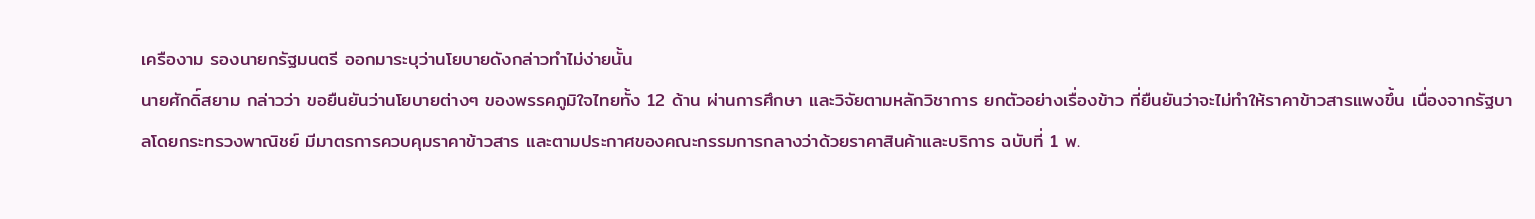เครืองาม รองนายกรัฐมนตรี ออกมาระบุว่านโยบายดังกล่าวทำไม่ง่ายนั้น
นายศักดิ์สยาม กล่าวว่า ขอยืนยันว่านโยบายต่างๆ ของพรรคภูมิใจไทยทั้ง 12 ด้าน ผ่านการศึกษา และวิจัยตามหลักวิชาการ ยกตัวอย่างเรื่องข้าว ที่ยืนยันว่าจะไม่ทำให้ราคาข้าวสารแพงขึ้น เนื่องจากรัฐบาลโดยกระทรวงพาณิชย์ มีมาตรการควบคุมราคาข้าวสาร และตามประกาศของคณะกรรมการกลางว่าด้วยราคาสินค้าและบริการ ฉบับที่ 1 พ.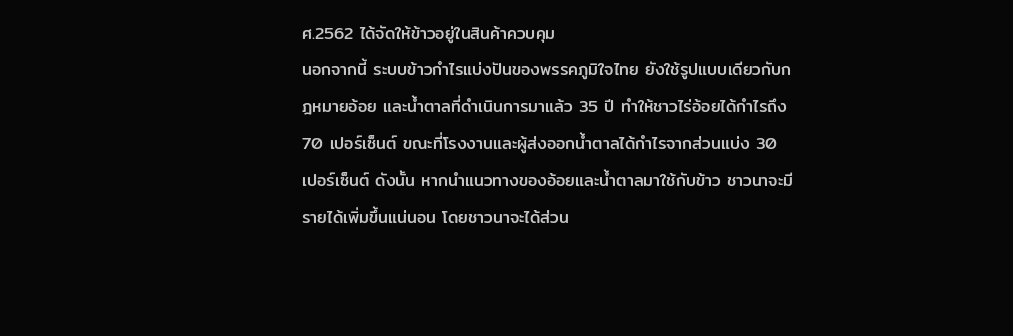ศ.2562 ได้จัดให้ข้าวอยู่ในสินค้าควบคุม
นอกจากนี้ ระบบข้าวกำไรแบ่งปันของพรรคภูมิใจไทย ยังใช้รูปแบบเดียวกับกฎหมายอ้อย และน้ำตาลที่ดำเนินการมาแล้ว 35 ปี ทำให้ชาวไร่อ้อยได้กำไรถึง 70 เปอร์เซ็นต์ ขณะที่โรงงานและผู้ส่งออกน้ำตาลได้กำไรจากส่วนแบ่ง 30 เปอร์เซ็นต์ ดังนั้น หากนำแนวทางของอ้อยและน้ำตาลมาใช้กับข้าว ชาวนาจะมีรายได้เพิ่มขึ้นแน่นอน โดยชาวนาจะได้ส่วน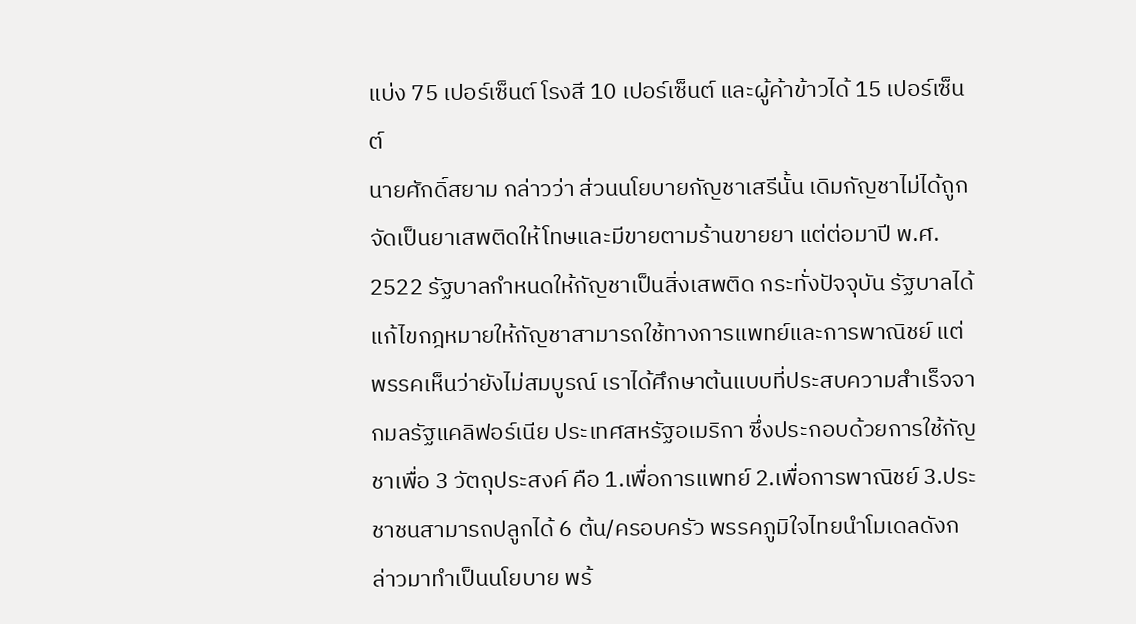แบ่ง 75 เปอร์เซ็นต์ โรงสี 10 เปอร์เซ็นต์ และผู้ค้าข้าวได้ 15 เปอร์เซ็นต์
นายศักดิ์สยาม กล่าวว่า ส่วนนโยบายกัญชาเสรีนั้น เดิมกัญชาไม่ได้ถูกจัดเป็นยาเสพติดให้โทษและมีขายตามร้านขายยา แต่ต่อมาปี พ.ศ. 2522 รัฐบาลกำหนดให้กัญชาเป็นสิ่งเสพติด กระทั่งปัจจุบัน รัฐบาลได้แก้ไขกฎหมายให้กัญชาสามารถใช้ทางการแพทย์และการพาณิชย์ แต่พรรคเห็นว่ายังไม่สมบูรณ์ เราได้ศึกษาต้นแบบที่ประสบความสำเร็จจากมลรัฐแคลิฟอร์เนีย ประเทศสหรัฐอเมริกา ซึ่งประกอบด้วยการใช้กัญชาเพื่อ 3 วัตถุประสงค์ คือ 1.เพื่อการแพทย์ 2.เพื่อการพาณิชย์ 3.ประชาชนสามารถปลูกได้ 6 ต้น/ครอบครัว พรรคภูมิใจไทยนำโมเดลดังกล่าวมาทำเป็นนโยบาย พร้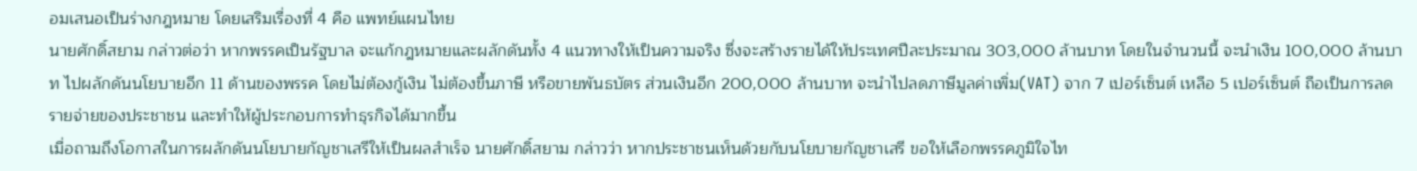อมเสนอเป็นร่างกฎหมาย โดยเสริมเรื่องที่ 4 คือ แพทย์แผนไทย
นายศักดิ์สยาม กล่าวต่อว่า หากพรรคเป็นรัฐบาล จะแก้กฎหมายและผลักดันทั้ง 4 แนวทางให้เป็นความจริง ซึ่งจะสร้างรายได้ให้ประเทศปีละประมาณ 303,000 ล้านบาท โดยในจำนวนนี้ จะนำเงิน 100,000 ล้านบาท ไปผลักดันนโยบายอีก 11 ด้านของพรรค โดยไม่ต้องกู้เงิน ไม่ต้องขึ้นภาษี หรือขายพันธบัตร ส่วนเงินอีก 200,000 ล้านบาท จะนำไปลดภาษีมูลค่าเพิ่ม(VAT) จาก 7 เปอร์เซ็นต์ เหลือ 5 เปอร์เซ็นต์ ถือเป็นการลดรายจ่ายของประชาชน และทำให้ผู้ประกอบการทำธุรกิจได้มากขึ้น
เมื่อถามถึงโอกาสในการผลักดันนโยบายกัญชาเสรีให้เป็นผลสำเร็จ นายศักดิ์สยาม กล่าวว่า หากประชาชนเห็นด้วยกับนโยบายกัญชาเสรี ขอให้เลือกพรรคภูมิใจไท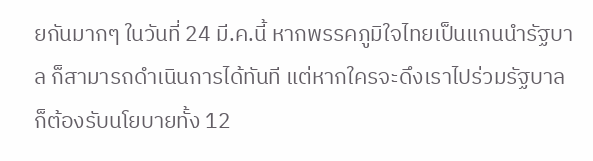ยกันมากๆ ในวันที่ 24 มี.ค.นี้ หากพรรคภูมิใจไทยเป็นแกนนำรัฐบาล ก็สามารถดำเนินการได้ทันที แต่หากใครจะดึงเราไปร่วมรัฐบาล ก็ต้องรับนโยบายทั้ง 12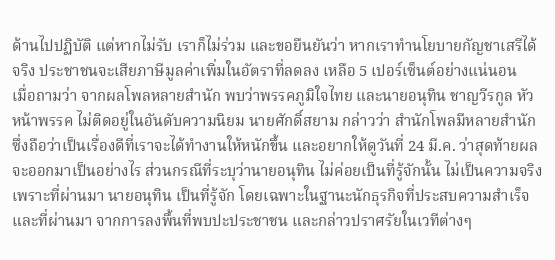ด้านไปปฏิบัติ แต่หากไม่รับ เราก็ไม่ร่วม และขอยืนยันว่า หากเราทำนโยบายกัญชาเสรีได้จริง ประชาชนจะเสียภาษีมูลค่าเพิ่มในอัตราที่ลดลง เหลือ 5 เปอร์เซ็นต์อย่างแน่นอน
เมื่อถามว่า จากผลโพลหลายสำนัก พบว่าพรรคภูมิใจไทย และนายอนุทิน ชาญวีรกูล หัวหน้าพรรค ไม่ติดอยู่ในอันดับความนิยม นายศักดิ์สยาม กล่าวว่า สำนักโพลมีหลายสำนัก ซึ่งถือว่าเป็นเรื่องดีที่เราจะได้ทำงานให้หนักขึ้น และอยากให้ดูวันที่ 24 มี.ค. ว่าสุดท้ายผลจะออกมาเป็นอย่างไร ส่วนกรณีที่ระบุว่านายอนุทิน ไม่ค่อยเป็นที่รู้จักนั้น ไม่เป็นความจริง เพราะที่ผ่านมา นายอนุทิน เป็นที่รู้จัก โดยเฉพาะในฐานะนักธุรกิจที่ประสบความสำเร็จ และที่ผ่านมา จากการลงพื้นที่พบปะประชาชน และกล่าวปราศรัยในเวทีต่างๆ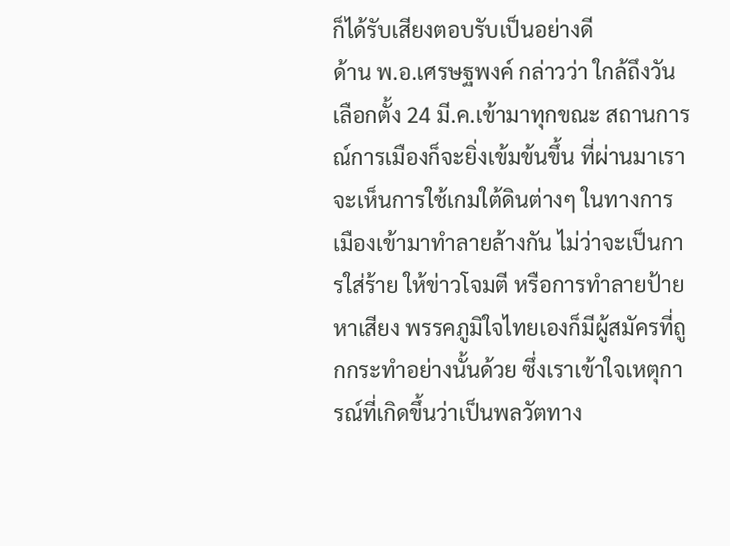ก็ได้รับเสียงตอบรับเป็นอย่างดี
ด้าน พ.อ.เศรษฐพงค์ กล่าวว่า ใกล้ถึงวันเลือกตั้ง 24 มี.ค.เข้ามาทุกขณะ สถานการณ์การเมืองก็จะยิ่งเข้มข้นขึ้น ที่ผ่านมาเราจะเห็นการใช้เกมใต้ดินต่างๆ ในทางการเมืองเข้ามาทำลายล้างกัน ไม่ว่าจะเป็นการใส่ร้าย ให้ข่าวโจมตี หรือการทำลายป้ายหาเสียง พรรคภูมิใจไทยเองก็มีผู้สมัครที่ถูกกระทำอย่างนั้นด้วย ซึ่งเราเข้าใจเหตุการณ์ที่เกิดขึ้นว่าเป็นพลวัตทาง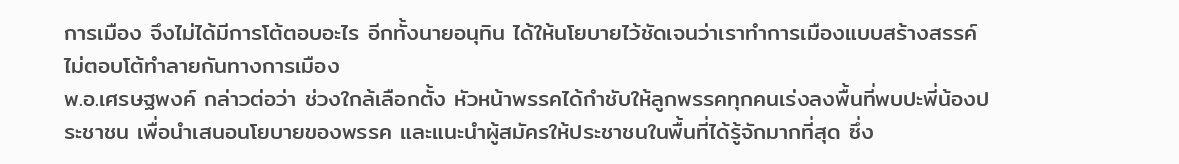การเมือง จึงไม่ได้มีการโต้ตอบอะไร อีกทั้งนายอนุทิน ได้ให้นโยบายไว้ชัดเจนว่าเราทำการเมืองแบบสร้างสรรค์ ไม่ตอบโต้ทำลายกันทางการเมือง
พ.อ.เศรษฐพงค์ กล่าวต่อว่า ช่วงใกล้เลือกตั้ง หัวหน้าพรรคได้กำชับให้ลูกพรรคทุกคนเร่งลงพื้นที่พบปะพี่น้องประชาชน เพื่อนำเสนอนโยบายของพรรค และแนะนำผู้สมัครให้ประชาชนในพื้นที่ได้รู้จักมากที่สุด ซึ่ง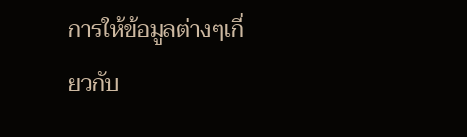การให้ข้อมูลต่างๆเกี่ยวกับ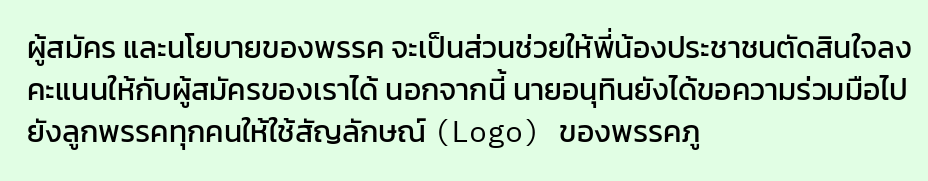ผู้สมัคร และนโยบายของพรรค จะเป็นส่วนช่วยให้พี่น้องประชาชนตัดสินใจลงคะแนนให้กับผู้สมัครของเราได้ นอกจากนี้ นายอนุทินยังได้ขอความร่วมมือไปยังลูกพรรคทุกคนให้ใช้สัญลักษณ์ (Logo) ของพรรคภู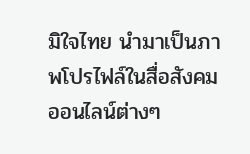มิใจไทย นำมาเป็นภาพโปรไฟล์ในสื่อสังคมออนไลน์ต่างๆ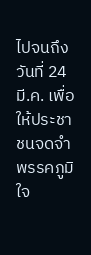ไปจนถึงวันที่ 24 มี.ค. เพื่อให้ประชาชนจดจำพรรคภูมิใจ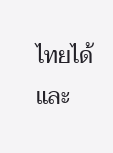ไทยได้ และ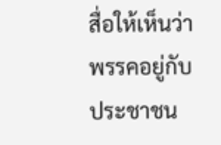สื่อให้เห็นว่าพรรคอยู่กับประชาชน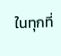ในทุกที่